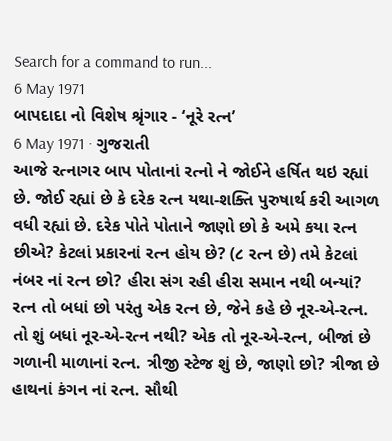Search for a command to run...
6 May 1971
બાપદાદા નો વિશેષ શ્રૃંગાર - ‘નૂરે રત્ન’
6 May 1971 · ગુજરાતી
આજે રત્નાગર બાપ પોતાનાં રત્નો ને જોઈને હર્ષિત થઇ રહ્યાં છે. જોઈ રહ્યાં છે કે દરેક રત્ન યથા-શક્તિ પુરુષાર્થ કરી આગળ વધી રહ્યાં છે. દરેક પોતે પોતાને જાણો છો કે અમે કયા રત્ન છીએ? કેટલાં પ્રકારનાં રત્ન હોય છે? (૮ રત્ન છે) તમે કેટલાં નંબર નાં રત્ન છો? હીરા સંગ રહી હીરા સમાન નથી બન્યાં? રત્ન તો બધાં છો પરંતુ એક રત્ન છે, જેને કહે છે નૂર-એ-રત્ન. તો શું બધાં નૂર-એ-રત્ન નથી? એક તો નૂર-એ-રત્ન, બીજાં છે ગળાની માળાનાં રત્ન. ત્રીજી સ્ટેજ શું છે, જાણો છો? ત્રીજા છે હાથનાં કંગન નાં રત્ન. સૌથી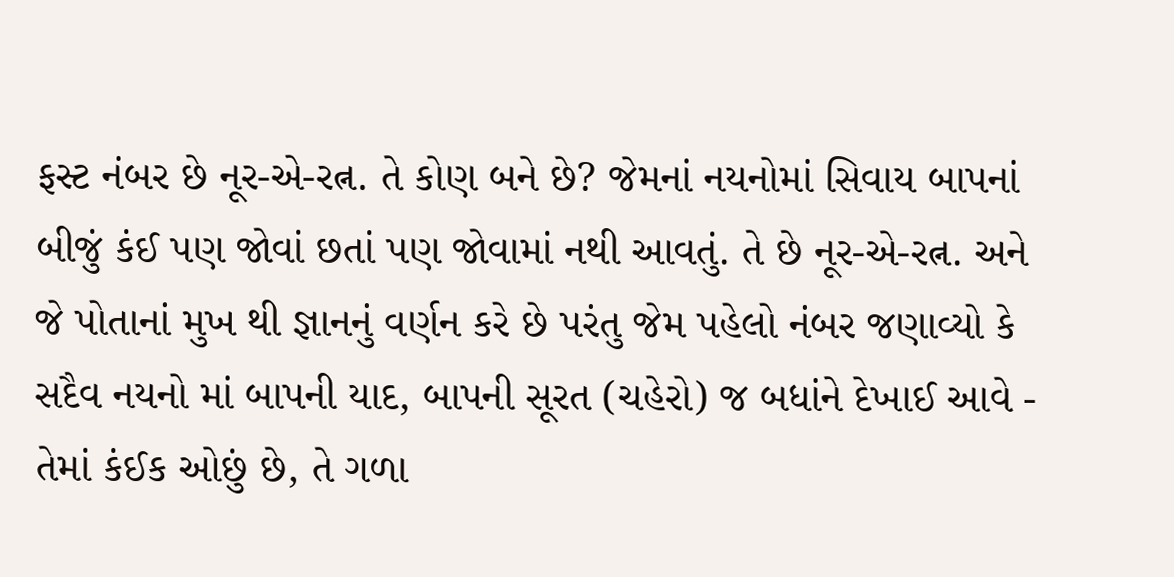ફસ્ટ નંબર છે નૂર-એ-રત્ન. તે કોણ બને છે? જેમનાં નયનોમાં સિવાય બાપનાં બીજું કંઈ પણ જોવાં છતાં પણ જોવામાં નથી આવતું. તે છે નૂર-એ-રત્ન. અને જે પોતાનાં મુખ થી જ્ઞાનનું વર્ણન કરે છે પરંતુ જેમ પહેલો નંબર જણાવ્યો કે સદૈવ નયનો માં બાપની યાદ, બાપની સૂરત (ચહેરો) જ બધાંને દેખાઈ આવે - તેમાં કંઈક ઓછું છે, તે ગળા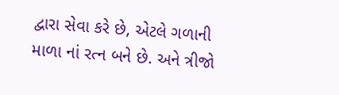દ્વારા સેવા કરે છે, એટલે ગળાની માળા નાં રત્ન બને છે. અને ત્રીજો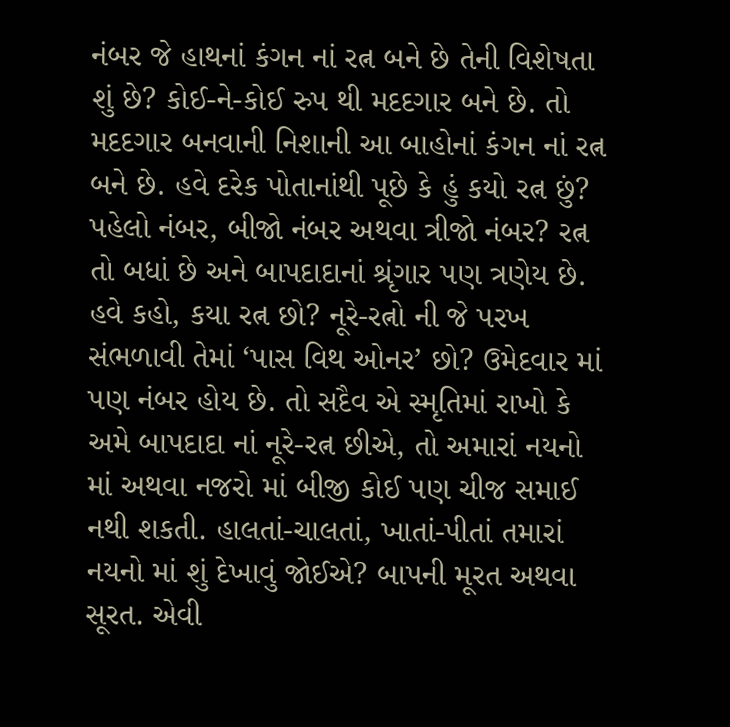નંબર જે હાથનાં કંગન નાં રત્ન બને છે તેની વિશેષતા શું છે? કોઈ-ને-કોઈ રુપ થી મદદગાર બને છે. તો મદદગાર બનવાની નિશાની આ બાહોનાં કંગન નાં રત્ન બને છે. હવે દરેક પોતાનાંથી પૂછે કે હું કયો રત્ન છું? પહેલો નંબર, બીજો નંબર અથવા ત્રીજો નંબર? રત્ન તો બધાં છે અને બાપદાદાનાં શ્રૃંગાર પણ ત્રણેય છે. હવે કહો, કયા રત્ન છો? નૂરે-રત્નો ની જે પરખ સંભળાવી તેમાં ‘પાસ વિથ ઓનર’ છો? ઉમેદવાર માં પણ નંબર હોય છે. તો સદૈવ એ સ્મૃતિમાં રાખો કે અમે બાપદાદા નાં નૂરે-રત્ન છીએ, તો અમારાં નયનો માં અથવા નજરો માં બીજી કોઈ પણ ચીજ સમાઈ નથી શકતી. હાલતાં-ચાલતાં, ખાતાં-પીતાં તમારાં નયનો માં શું દેખાવું જોઈએ? બાપની મૂરત અથવા સૂરત. એવી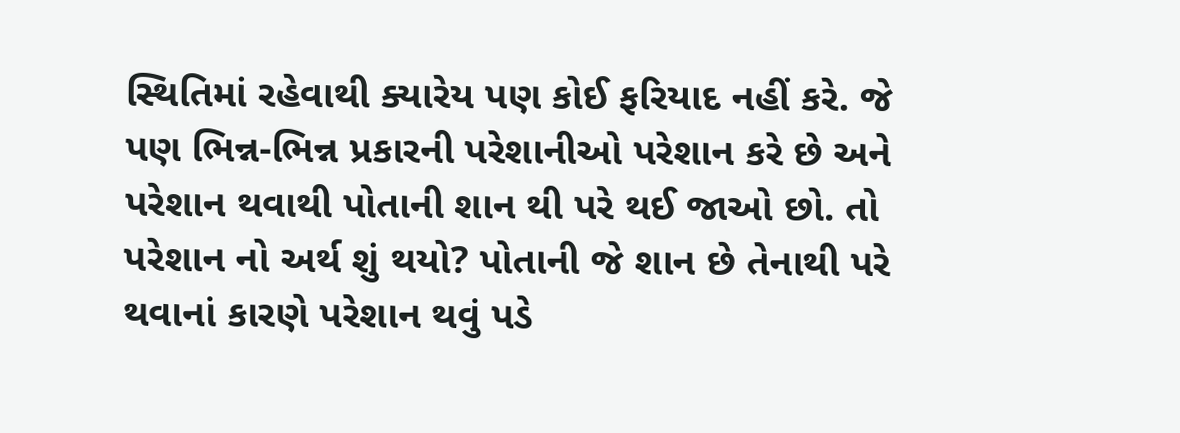સ્થિતિમાં રહેવાથી ક્યારેય પણ કોઈ ફરિયાદ નહીં કરે. જે પણ ભિન્ન-ભિન્ન પ્રકારની પરેશાનીઓ પરેશાન કરે છે અને પરેશાન થવાથી પોતાની શાન થી પરે થઈ જાઓ છો. તો પરેશાન નો અર્થ શું થયો? પોતાની જે શાન છે તેનાથી પરે થવાનાં કારણે પરેશાન થવું પડે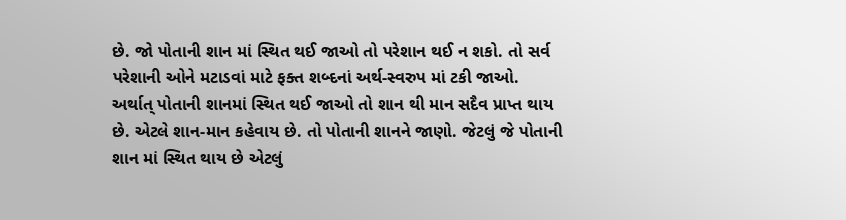છે. જો પોતાની શાન માં સ્થિત થઈ જાઓ તો પરેશાન થઈ ન શકો. તો સર્વ પરેશાની ઓને મટાડવાં માટે ફક્ત શબ્દનાં અર્થ-સ્વરુપ માં ટકી જાઓ. અર્થાત્ પોતાની શાનમાં સ્થિત થઈ જાઓ તો શાન થી માન સદૈવ પ્રાપ્ત થાય છે. એટલે શાન-માન કહેવાય છે. તો પોતાની શાનને જાણો. જેટલું જે પોતાની શાન માં સ્થિત થાય છે એટલું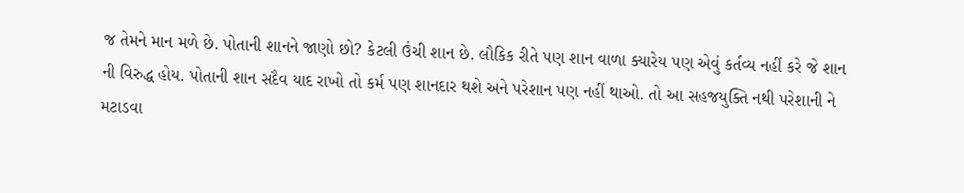જ તેમને માન મળે છે. પોતાની શાનને જાણો છો? કેટલી ઉંચી શાન છે. લૌકિક રીતે પણ શાન વાળા ક્યારેય પણ એવું કર્તવ્ય નહીં કરે જે શાન ની વિરુદ્ધ હોય. પોતાની શાન સદૈવ યાદ રાખો તો કર્મ પણ શાનદાર થશે અને પરેશાન પણ નહીં થાઓ. તો આ સહજયુક્તિ નથી પરેશાની ને મટાડવા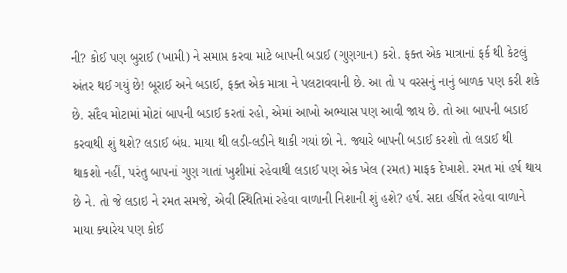ની? કોઈ પણ બુરાઈ (ખામી) ને સમાપ્ત કરવા માટે બાપની બડાઈ (ગુણગાન) કરો. ફક્ત એક માત્રાનાં ફર્ક થી કેટલું અંતર થઈ ગયું છે! બૂરાઈ અને બડાઈ, ફક્ત એક માત્રા ને પલટાવવાની છે. આ તો ૫ વરસનું નાનું બાળક પણ કરી શકે છે. સદૈવ મોટામાં મોટાં બાપની બડાઈ કરતાં રહો, એમાં આખો અભ્યાસ પણ આવી જાય છે. તો આ બાપની બડાઈ કરવાથી શું થશે? લડાઈ બંધ. માયા થી લડી-લડીને થાકી ગયાં છો ને. જ્યારે બાપની બડાઈ કરશો તો લડાઈ થી થાકશો નહીં, પરંતુ બાપનાં ગુણ ગાતાં ખુશીમાં રહેવાથી લડાઈ પણ એક ખેલ (રમત) માફક દેખાશે. રમત માં હર્ષ થાય છે ને. તો જે લડાઇ ને રમત સમજે, એવી સ્થિતિમાં રહેવા વાળાની નિશાની શું હશે? હર્ષ. સદા હર્ષિત રહેવા વાળાને માયા ક્યારેય પણ કોઈ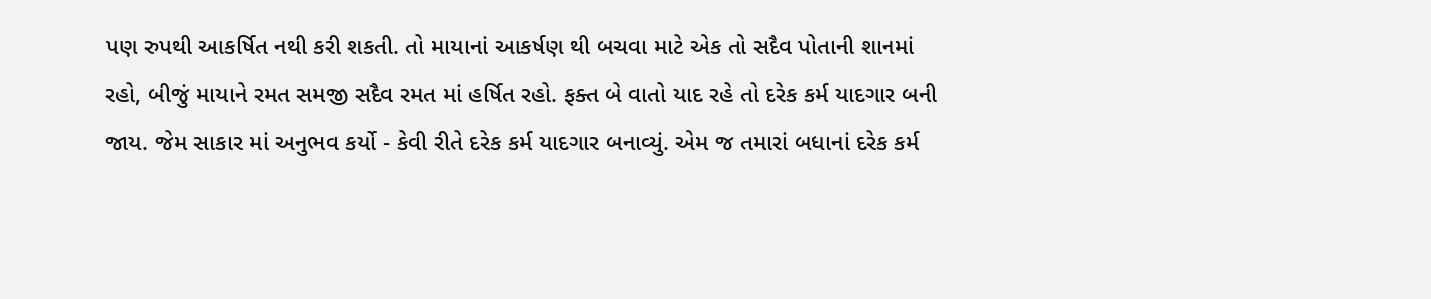પણ રુપથી આકર્ષિત નથી કરી શકતી. તો માયાનાં આકર્ષણ થી બચવા માટે એક તો સદૈવ પોતાની શાનમાં રહો, બીજું માયાને રમત સમજી સદૈવ રમત માં હર્ષિત રહો. ફક્ત બે વાતો યાદ રહે તો દરેક કર્મ યાદગાર બની જાય. જેમ સાકાર માં અનુભવ કર્યો - કેવી રીતે દરેક કર્મ યાદગાર બનાવ્યું. એમ જ તમારાં બધાનાં દરેક કર્મ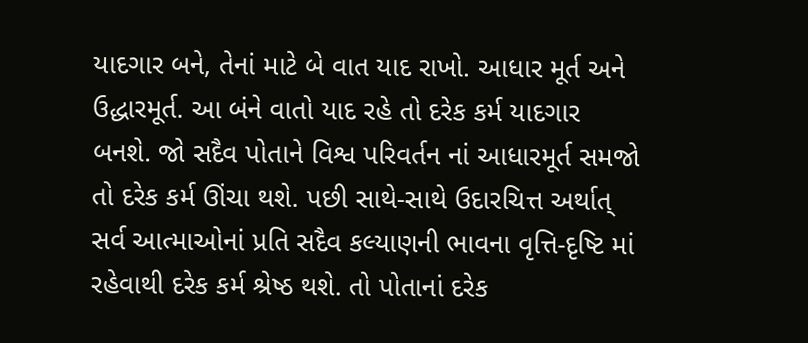યાદગાર બને, તેનાં માટે બે વાત યાદ રાખો. આધાર મૂર્ત અને ઉદ્ધારમૂર્ત. આ બંને વાતો યાદ રહે તો દરેક કર્મ યાદગાર બનશે. જો સદૈવ પોતાને વિશ્વ પરિવર્તન નાં આધારમૂર્ત સમજો તો દરેક કર્મ ઊંચા થશે. પછી સાથે-સાથે ઉદારચિત્ત અર્થાત્ સર્વ આત્માઓનાં પ્રતિ સદૈવ કલ્યાણની ભાવના વૃત્તિ-દૃષ્ટિ માં રહેવાથી દરેક કર્મ શ્રેષ્ઠ થશે. તો પોતાનાં દરેક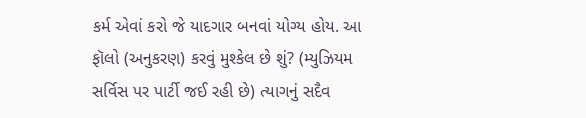કર્મ એવાં કરો જે યાદગાર બનવાં યોગ્ય હોય. આ ફૉલો (અનુકરણ) કરવું મુશ્કેલ છે શું? (મ્યુઝિયમ સર્વિસ પર પાર્ટી જઈ રહી છે) ત્યાગનું સદૈવ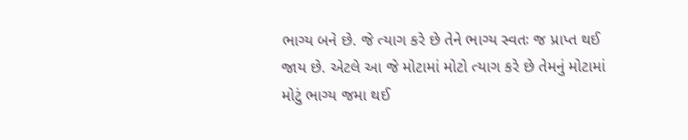ભાગ્ય બને છે. જે ત્યાગ કરે છે તેને ભાગ્ય સ્વતઃ જ પ્રાપ્ત થઈ જાય છે. એટલે આ જે મોટામાં મોટો ત્યાગ કરે છે તેમનું મોટામાં મોટું ભાગ્ય જમા થઈ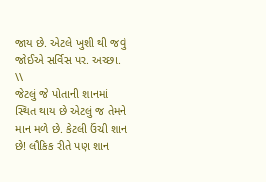જાય છે. એટલે ખુશી થી જવું જોઈએ સર્વિસ પર. અચ્છા.
\\
જેટલું જે પોતાની શાનમાં સ્થિત થાય છે એટલું જ તેમને માન મળે છે. કેટલી ઉંચી શાન છે! લૌકિક રીતે પણ શાન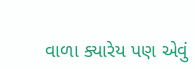વાળા ક્યારેય પણ એવું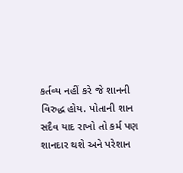કર્તવ્ય નહીં કરે જે શાનની વિરુદ્ધ હોય. પોતાની શાન સદૈવ યાદ રાખો તો કર્મ પણ શાનદાર થશે અને પરેશાન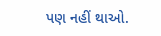પણ નહીં થાઓ.